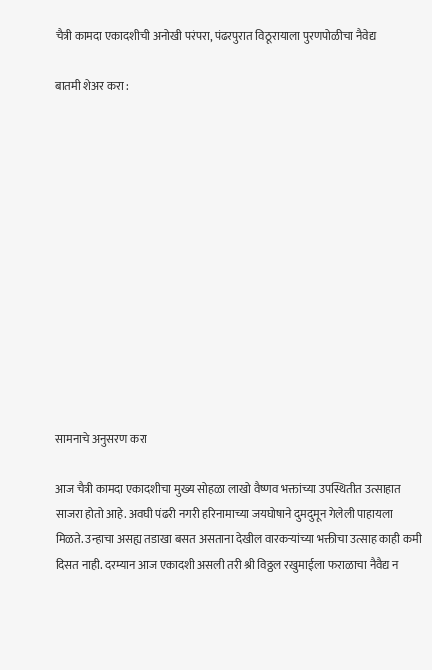चैत्री कामदा एकादशीची अनोखी परंपरा, पंढरपुरात विठूरायाला पुरणपोळीचा नैवेद्य

बातमी शेअर करा :













सामनाचे अनुसरण करा

आज चैत्री कामदा एकादशीचा मुख्य सोहळा लाखो वैष्णव भक्तांच्या उपस्थितीत उत्साहात साजरा होतो आहे. अवघी पंढरी नगरी हरिनामाच्या जयघोषाने दुमदुमून गेलेली पाहायला मिळते. उन्हाचा असह्य तडाखा बसत असताना देखील वारकऱ्यांच्या भक्तीचा उत्साह काही कमी दिसत नाही. दरम्यान आज एकादशी असली तरी श्री विठ्ठल रखुमाईला फराळाचा नैवैद्य न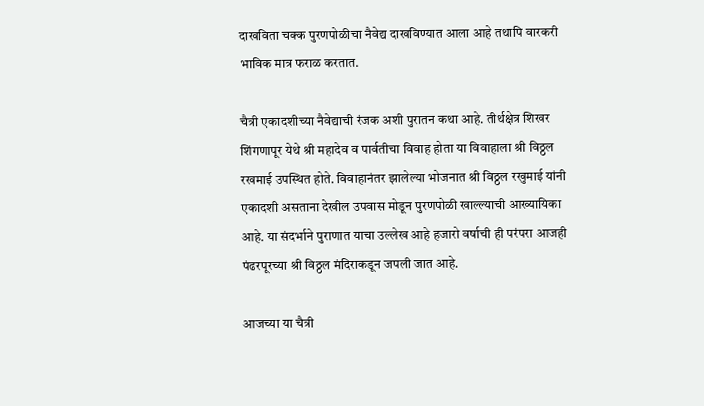दाखविता चक्क पुरणपोळीचा नैवेद्य दाखविण्यात आला आहे तथापि वारकरी भाविक मात्र फराळ करतात.

चैत्री एकादशीच्या नैवेद्याची रंजक अशी पुरातन कथा आहे. तीर्थक्षेत्र शिखर शिंगणापूर येथे श्री महादेव व पार्वतीचा विवाह होता या विवाहाला श्री विठ्ठल रखमाई उपस्थित होते. विवाहानंतर झालेल्या भोजनात श्री विठ्ठल रखुमाई यांनी एकादशी असताना देखील उपवास मोडून पुरणपोळी खाल्ल्याची आख्यायिका आहे. या संदर्भाने पुराणात याचा उल्लेख आहे हजारो वर्षाची ही परंपरा आजही पंढरपूरच्या श्री विठ्ठल मंदिराकडून जपली जात आहे.

आजच्या या चैत्री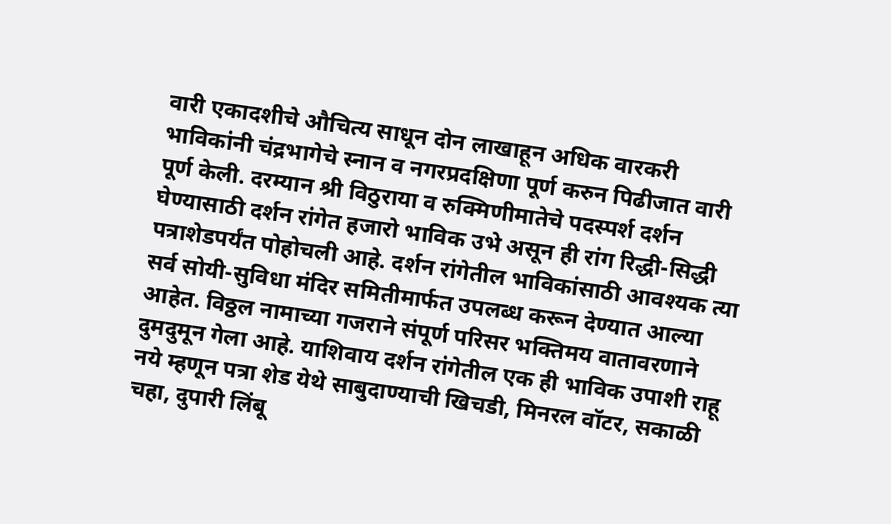वारी एकादशीचे औचित्य साधून दोन लाखाहून अधिक वारकरी भाविकांनी चंद्रभागेचे स्नान व नगरप्रदक्षिणा पूर्ण करुन पिढीजात वारी पूर्ण केली. दरम्यान श्री विठुराया व रुक्मिणीमातेचे पदस्पर्श दर्शन घेण्यासाठी दर्शन रांगेत हजारो भाविक उभे असून ही रांग रिद्धी-सिद्धी पत्राशेडपर्यंत पोहोचली आहे. दर्शन रांगेतील भाविकांसाठी आवश्यक त्या सर्व सोयी-सुविधा मंदिर समितीमार्फत उपलब्ध करून देण्यात आल्या आहेत. विठ्ठल नामाच्या गजराने संपूर्ण परिसर भक्तिमय वातावरणाने दुमदुमून गेला आहे. याशिवाय दर्शन रांगेतील एक ही भाविक उपाशी राहू नये म्हणून पत्रा शेड येथे साबुदाण्याची खिचडी, मिनरल वॉटर, सकाळी चहा, दुपारी लिंबू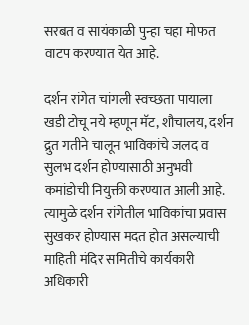सरबत व सायंकाळी पुन्हा चहा मोफत वाटप करण्यात येत आहे.

दर्शन रांगेत चांगली स्वच्छता पायाला खडी टोचू नये म्हणून मॅट, शौचालय, दर्शन द्रुत गतीने चालून भाविकांचे जलद व सुलभ दर्शन होण्यासाठी अनुभवी कमांडोची नियुक्ती करण्यात आली आहे. त्यामुळे दर्शन रांगेतील भाविकांचा प्रवास सुखकर होण्यास मदत होत असल्याची माहिती मंदिर समितीचे कार्यकारी अधिकारी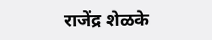राजेंद्र शेळके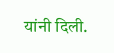यांनी दिली.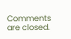Comments are closed.